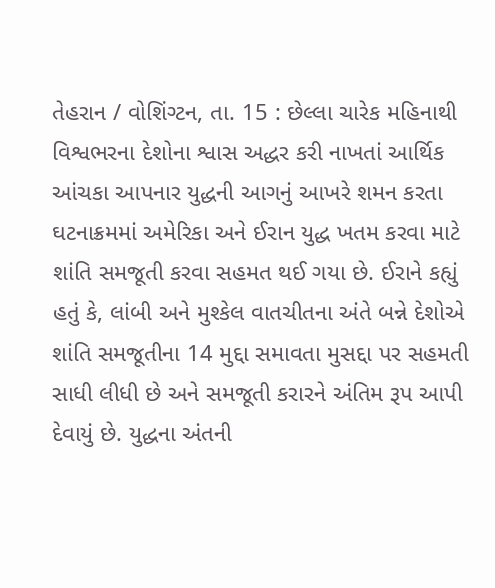તેહરાન / વોશિંગ્ટન, તા. 15 : છેલ્લા ચારેક મહિનાથી વિશ્વભરના દેશોના શ્વાસ અદ્ધર કરી નાખતાં આર્થિક આંચકા આપનાર યુદ્ધની આગનું આખરે શમન કરતા ઘટનાક્રમમાં અમેરિકા અને ઈરાન યુદ્ધ ખતમ કરવા માટે શાંતિ સમજૂતી કરવા સહમત થઈ ગયા છે. ઈરાને કહ્યું હતું કે, લાંબી અને મુશ્કેલ વાતચીતના અંતે બન્ને દેશોએ શાંતિ સમજૂતીના 14 મુદ્દા સમાવતા મુસદ્દા પર સહમતી સાધી લીધી છે અને સમજૂતી કરારને અંતિમ રૂપ આપી દેવાયું છે. યુદ્ધના અંતની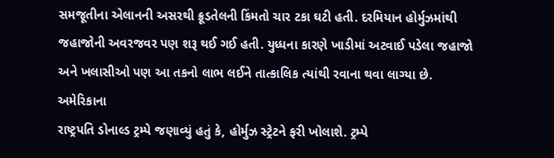સમજૂતીના એલાનની અસરથી ક્રૂડતેલની કિંમતો ચાર ટકા ઘટી હતી. દરમિયાન હોર્મુઝમાંથી જહાજોની અવરજવર પણ શરૂ થઈ ગઈ હતી. યુધ્ધના કારણે ખાડીમાં અટવાઈ પડેલા જહાજો અને ખલાસીઓ પણ આ તકનો લાભ લઈને તાત્કાલિક ત્યાંથી રવાના થવા લાગ્યા છે.
અમેરિકાના
રાષ્ટ્રપતિ ડોનાલ્ડ ટ્રમ્પે જણાવ્યું હતું કે, હોર્મુઝ સ્ટ્રેટને ફરી ખોલાશે. ટ્રમ્પે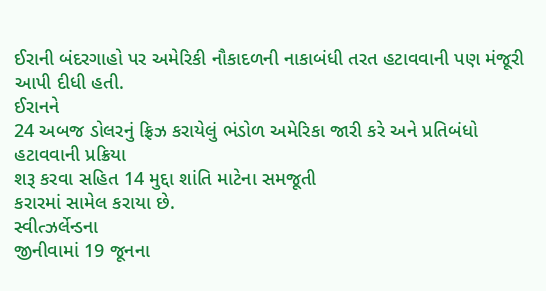ઈરાની બંદરગાહો પર અમેરિકી નૌકાદળની નાકાબંધી તરત હટાવવાની પણ મંજૂરી આપી દીધી હતી.
ઈરાનને
24 અબજ ડોલરનું ફ્રિઝ કરાયેલું ભંડોળ અમેરિકા જારી કરે અને પ્રતિબંધો હટાવવાની પ્રક્રિયા
શરૂ કરવા સહિત 14 મુદ્દા શાંતિ માટેના સમજૂતી
કરારમાં સામેલ કરાયા છે.
સ્વીત્ઝર્લેન્ડના
જીનીવામાં 19 જૂનના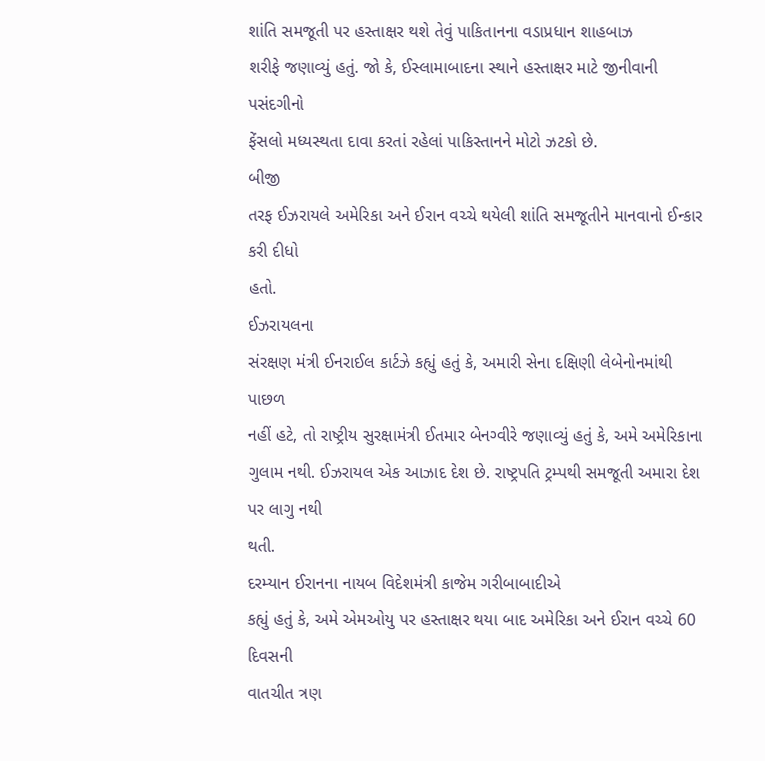શાંતિ સમજૂતી પર હસ્તાક્ષર થશે તેવું પાકિતાનના વડાપ્રધાન શાહબાઝ
શરીફે જણાવ્યું હતું. જો કે, ઈસ્લામાબાદના સ્થાને હસ્તાક્ષર માટે જીનીવાની પસંદગીનો
ફેંસલો મધ્યસ્થતા દાવા કરતાં રહેલાં પાકિસ્તાનને મોટો ઝટકો છે.
બીજી
તરફ ઈઝરાયલે અમેરિકા અને ઈરાન વચ્ચે થયેલી શાંતિ સમજૂતીને માનવાનો ઈન્કાર કરી દીધો
હતો.
ઈઝરાયલના
સંરક્ષણ મંત્રી ઈનરાઈલ કાર્ટઝે કહ્યું હતું કે, અમારી સેના દક્ષિણી લેબેનોનમાંથી પાછળ
નહીં હટે, તો રાષ્ટ્રીય સુરક્ષામંત્રી ઈતમાર બેનગ્વીરે જણાવ્યું હતું કે, અમે અમેરિકાના
ગુલામ નથી. ઈઝરાયલ એક આઝાદ દેશ છે. રાષ્ટ્રપતિ ટ્રમ્પથી સમજૂતી અમારા દેશ પર લાગુ નથી
થતી.
દરમ્યાન ઈરાનના નાયબ વિદેશમંત્રી કાજેમ ગરીબાબાદીએ
કહ્યું હતું કે, અમે એમઓયુ પર હસ્તાક્ષર થયા બાદ અમેરિકા અને ઈરાન વચ્ચે 60 દિવસની
વાતચીત ત્રણ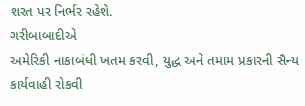શરત પર નિર્ભર રહેશે.
ગરીબાબાદીએ
અમેરિકી નાકાબંધી ખતમ કરવી, યુદ્ધ અને તમામ પ્રકારની સૈન્ય કાર્યવાહી રોકવી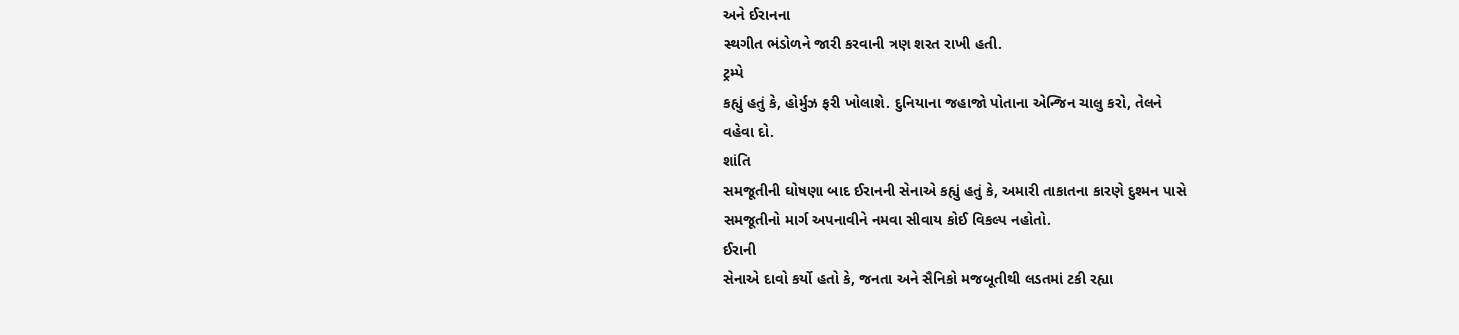અને ઈરાનના
સ્થગીત ભંડોળને જારી કરવાની ત્રણ શરત રાખી હતી.
ટ્રમ્પે
કહ્યું હતું કે, હોર્મુઝ ફરી ખોલાશે. દુનિયાના જહાજો પોતાના એન્જિન ચાલુ કરો, તેલને
વહેવા દો.
શાંતિ
સમજૂતીની ઘોષણા બાદ ઈરાનની સેનાએ કહ્યું હતું કે, અમારી તાકાતના કારણે દુશ્મન પાસે
સમજૂતીનો માર્ગ અપનાવીને નમવા સીવાય કોઈ વિકલ્પ નહોતો.
ઈરાની
સેનાએ દાવો કર્યો હતો કે, જનતા અને સૈનિકો મજબૂતીથી લડતમાં ટકી રહ્યા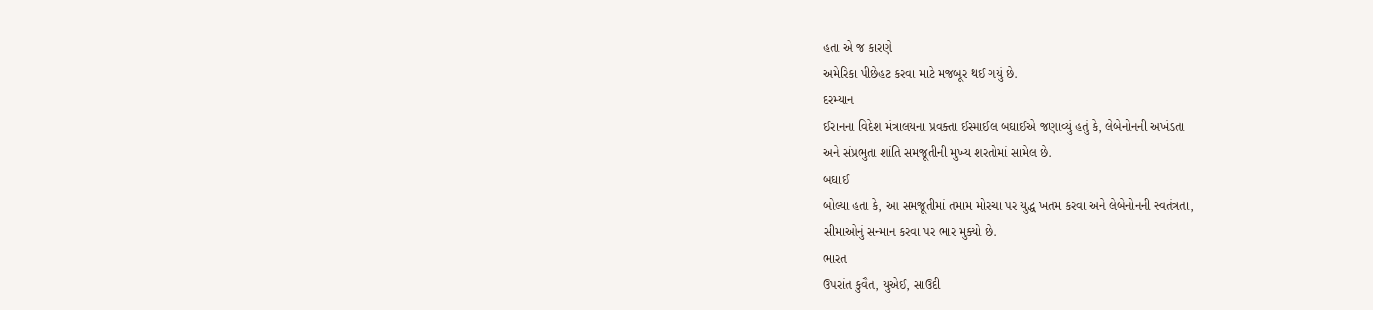હતા એ જ કારણે
અમેરિકા પીછેહટ કરવા માટે મજબૂર થઈ ગયું છે.
દરમ્યાન
ઈરાનના વિદેશ મંત્રાલયના પ્રવક્તા ઈસ્માઈલ બઘાઈએ જણાવ્યું હતું કે, લેબેનોનની અખંડતા
અને સંપ્રભુતા શાંતિ સમજૂતીની મુખ્ય શરતોમાં સામેલ છે.
બઘાઈ
બોલ્યા હતા કે, આ સમજૂતીમાં તમામ મોરચા પર યુદ્ધ ખતમ કરવા અને લેબેનોનની સ્વતંત્રતા,
સીમાઓનું સન્માન કરવા પર ભાર મુક્યો છે.
ભારત
ઉપરાંત કુવૈત, યુએઈ, સાઉદી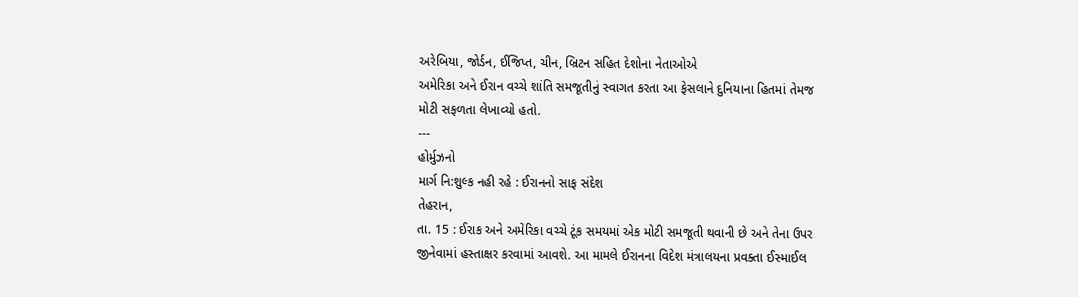અરેબિયા, જોર્ડન, ઈજિપ્ત, ચીન, બ્રિટન સહિત દેશોના નેતાઓએ
અમેરિકા અને ઈરાન વચ્ચે શાંતિ સમજૂતીનું સ્વાગત કરતા આ ફેસલાને દુનિયાના હિતમાં તેમજ
મોટી સફળતા લેખાવ્યો હતો.
---
હોર્મુઝનો
માર્ગ નિ:શુલ્ક નહી રહે : ઈરાનનો સાફ સંદેશ
તેહરાન,
તા. 15 : ઈરાક અને અમેરિકા વચ્ચે ટૂંક સમયમાં એક મોટી સમજૂતી થવાની છે અને તેના ઉપર
જીનેવામાં હસ્તાક્ષર કરવામાં આવશે. આ મામલે ઈરાનના વિદેશ મંત્રાલયના પ્રવક્તા ઈસ્માઈલ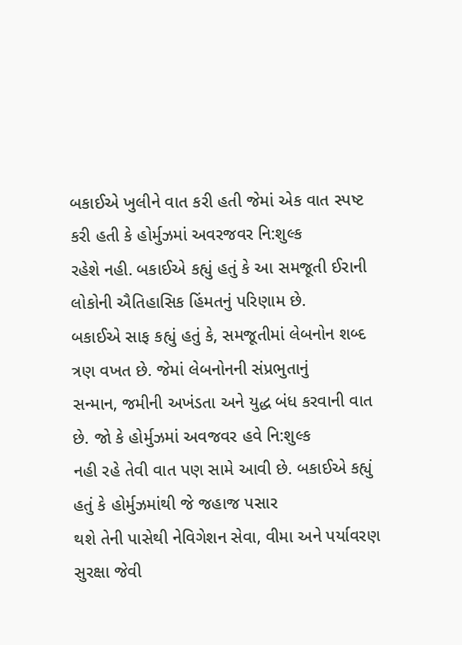બકાઈએ ખુલીને વાત કરી હતી જેમાં એક વાત સ્પષ્ટ કરી હતી કે હોર્મુઝમાં અવરજવર નિ:શુલ્ક
રહેશે નહી. બકાઈએ કહ્યું હતું કે આ સમજૂતી ઈરાની લોકોની ઐતિહાસિક હિંમતનું પરિણામ છે.
બકાઈએ સાફ કહ્યું હતું કે, સમજૂતીમાં લેબનોન શબ્દ ત્રણ વખત છે. જેમાં લેબનોનની સંપ્રભુતાનું
સન્માન, જમીની અખંડતા અને યુદ્ધ બંધ કરવાની વાત છે. જો કે હોર્મુઝમાં અવજવર હવે નિ:શુલ્ક
નહી રહે તેવી વાત પણ સામે આવી છે. બકાઈએ કહ્યું હતું કે હોર્મુઝમાંથી જે જહાજ પસાર
થશે તેની પાસેથી નેવિગેશન સેવા, વીમા અને પર્યાવરણ સુરક્ષા જેવી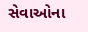સેવાઓના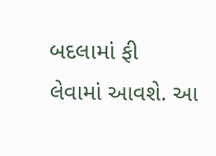બદલામાં ફી
લેવામાં આવશે. આ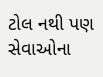ટોલ નથી પણ સેવાઓના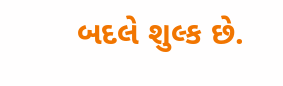બદલે શુલ્ક છે.